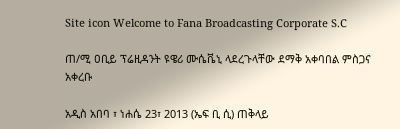Site icon Welcome to Fana Broadcasting Corporate S.C

ጠ/ሚ ዐቢይ ፕሬዚዳንት ዩዌሪ ሙሴቬኒ ላደረጉላቸው ደማቅ አቀባበል ምስጋና አቀረቡ

አዲስ አበባ ፣ ነሐሴ 23፣ 2013 (ኤፍ ቢ ሲ) ጠቅላይ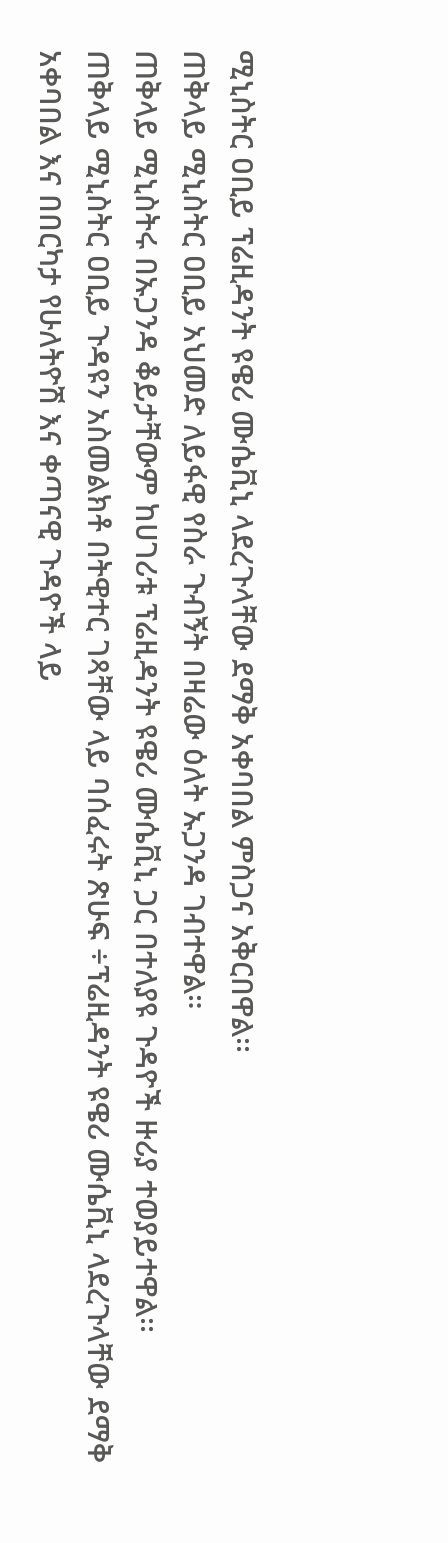ሚኒስትር ዐቢይ ፕሬዚዳንት ዩዌሪ ሙሴቪኒ ላደረጉላቸው ደማቅ አቀባበል ምስጋና አቅርበዋል፡፡
ጠቅላይ ሚኒስትር ዐቢይ አህመድ ለይፋዊ የስራ ጉብኝት በዛሬው ዕለት ኡጋንዳ ገብተዋል።
ጠቅላይ ሚኒስትሩ በኡጋንዳ ቆይታቸውም ከሀገሪቱ ፕሬዚዳንት ዩዌሪ ሙሴቪኒ ጋር በተለያዩ ጉዳዮች ዙሪያ ተወያይተዋል፡፡
ጠቅላይ ሚኒስትር ዐቢይ ጉዳዩን አስመልክቶ በትዊተር ገጻቸው ላይ ባሰፈሩት ጽሁፍ ÷ፕሬዚዳንት ዩዌሪ ሙሴቪኒ ላደረጉላቸው ደማቅ አቀባበል እና በበርካታ የሁለትዮሽ እና ቀጣናዊ ጉዳዮች ላይ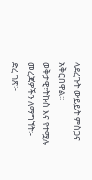ላደረጉት ውይይት ምስጋና አቅርበዋል፡፡
ወቅታዊ፣ትኩስ እና የተሟሉ መረጃዎችን ለማግኘት፡-
ድረ ገጽ፦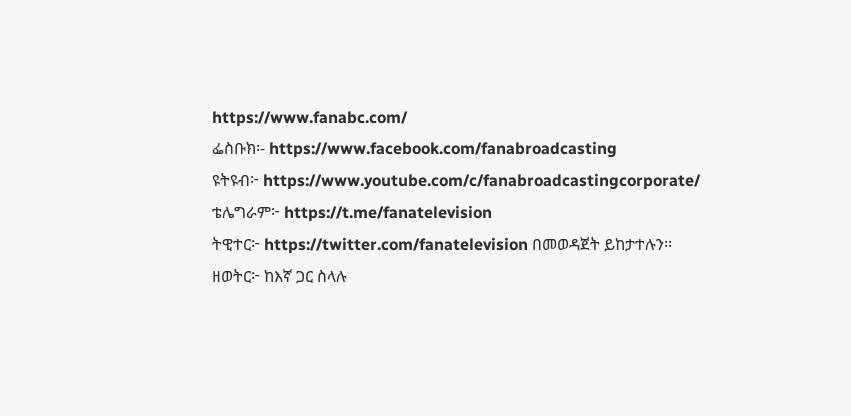https://www.fanabc.com/
ፌስቡክ፡- https://www.facebook.com/fanabroadcasting
ዩትዩብ፦ https://www.youtube.com/c/fanabroadcastingcorporate/
ቴሌግራም፦ https://t.me/fanatelevision
ትዊተር፦ https://twitter.com/fanatelevision በመወዳጀት ይከታተሉን፡፡
ዘወትር፦ ከእኛ ጋር ስላሉ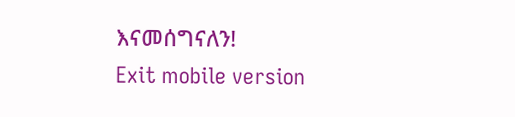እናመሰግናለን!
Exit mobile version